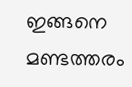ഇങ്ങനെ മണ്ടത്തരം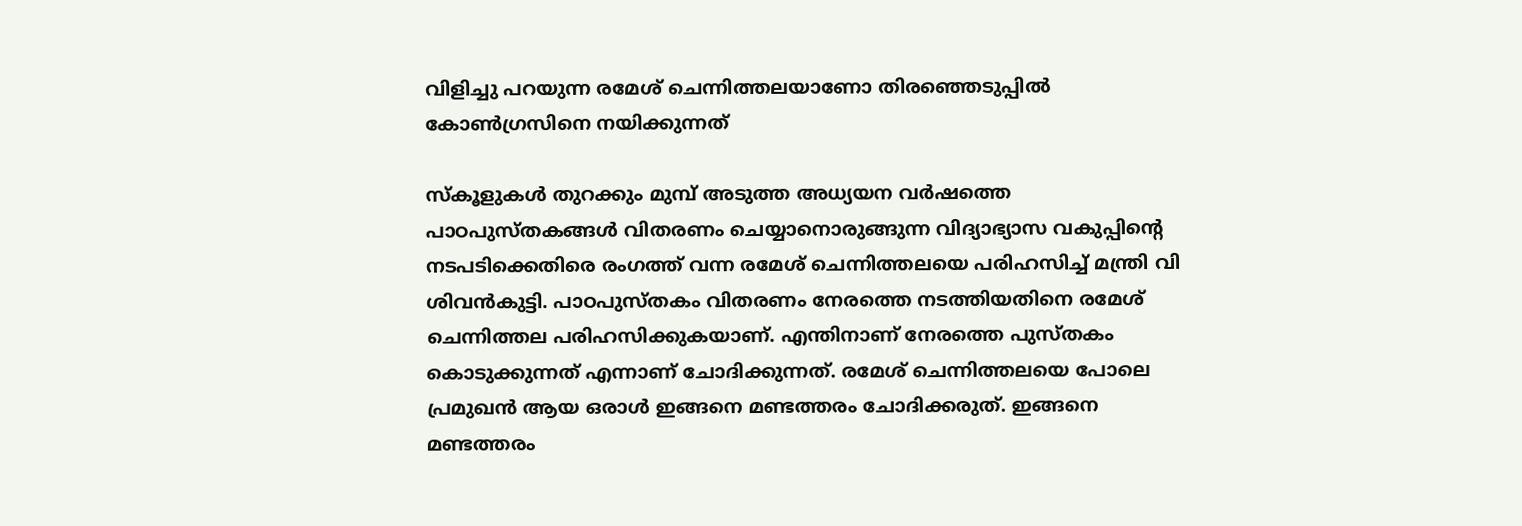വിളിച്ചു പറയുന്ന രമേശ് ചെന്നിത്തലയാണോ തിരഞ്ഞെടുപ്പിൽ കോൺഗ്രസിനെ നയിക്കുന്നത്

സ്കൂളുകൾ തുറക്കും മുമ്പ് അടുത്ത അധ്യയന വർഷത്തെ പാഠപുസ്തകങ്ങൾ വിതരണം ചെയ്യാനൊരുങ്ങുന്ന വിദ്യാഭ്യാസ വകുപ്പിന്റെ നടപടിക്കെതിരെ രംഗത്ത് വന്ന രമേശ് ചെന്നിത്തലയെ പരിഹസിച്ച് മന്ത്രി വി ശിവൻകുട്ടി. പാഠപുസ്തകം വിതരണം നേരത്തെ നടത്തിയതിനെ രമേശ് ചെന്നിത്തല പരിഹസിക്കുകയാണ്. എന്തിനാണ് നേരത്തെ പുസ്തകം കൊടുക്കുന്നത് എന്നാണ് ചോദിക്കുന്നത്. രമേശ് ചെന്നിത്തലയെ പോലെ പ്രമുഖൻ ആയ ഒരാൾ ഇങ്ങനെ മണ്ടത്തരം ചോദിക്കരുത്. ഇങ്ങനെ മണ്ടത്തരം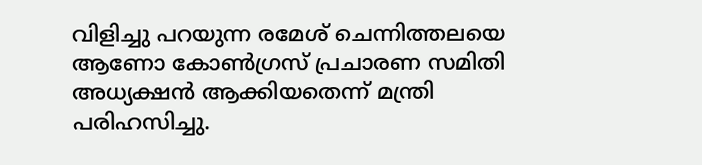വിളിച്ചു പറയുന്ന രമേശ് ചെന്നിത്തലയെ ആണോ കോൺഗ്രസ് പ്രചാരണ സമിതി അധ്യക്ഷൻ ആക്കിയതെന്ന് മന്ത്രി പരിഹസിച്ചു.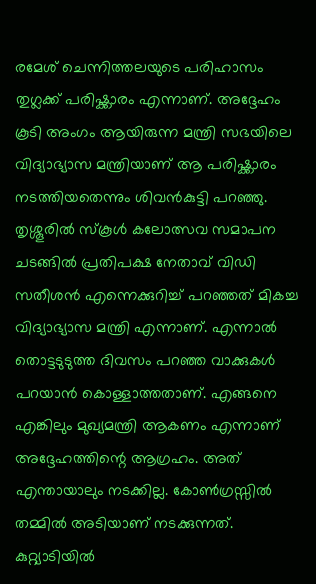രമേശ് ചെന്നിത്തലയുടെ പരിഹാസം തുഗ്ലക്ക് പരിഷ്ക്കാരം എന്നാണ്. അദ്ദേഹം കൂടി അംഗം ആയിരുന്ന മന്ത്രി സഭയിലെ വിദ്യാഭ്യാസ മന്ത്രിയാണ് ആ പരിഷ്ക്കാരം നടത്തിയതെന്നും ശിവൻകുട്ടി പറഞ്ഞു. തൃശ്ശൂരിൽ സ്കൂൾ കലോത്സവ സമാപന ചടങ്ങിൽ പ്രതിപക്ഷ നേതാവ് വിഡി സതീശൻ എന്നെക്കുറിച്ച് പറഞ്ഞത് മികച്ച വിദ്യാഭ്യാസ മന്ത്രി എന്നാണ്. എന്നാൽ തൊട്ടടുടുത്ത ദിവസം പറഞ്ഞ വാക്കുകൾ പറയാൻ കൊള്ളാത്തതാണ്. എങ്ങനെ എങ്കിലും മുഖ്യമന്ത്രി ആകണം എന്നാണ് അദ്ദേഹത്തിന്റെ ആഗ്രഹം. അത് എന്തായാലും നടക്കില്ല. കോൺഗ്രസ്സിൽ തമ്മിൽ അടിയാണ് നടക്കുന്നത്. കുറ്റ്യാടിയിൽ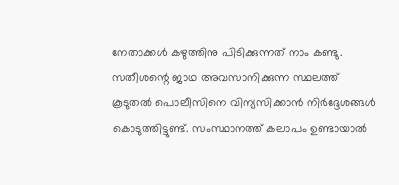നേതാക്കൾ കഴുത്തിനു പിടിക്കുന്നത് നാം കണ്ടു. സതീശന്റെ ജാഥ അവസാനിക്കുന്ന സ്ഥലത്ത് കൂടുതൽ പൊലീസിനെ വിന്യസിക്കാൻ നിർദ്ദേശങ്ങൾ കൊടുത്തിട്ടുണ്ട്. സംസ്ഥാനത്ത് കലാപം ഉണ്ടായാൽ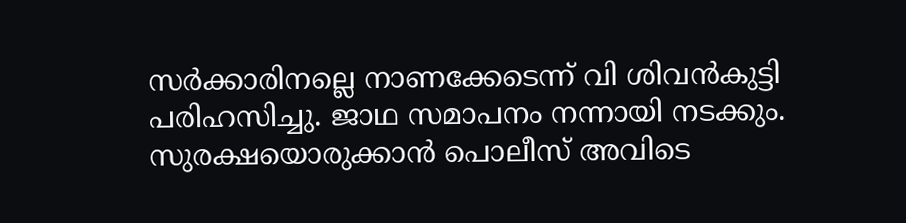സർക്കാരിനല്ലെ നാണക്കേടെന്ന് വി ശിവൻകുട്ടി പരിഹസിച്ചു. ജാഥ സമാപനം നന്നായി നടക്കും. സുരക്ഷയൊരുക്കാൻ പൊലീസ് അവിടെ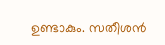ഉണ്ടാകും. സതീശൻ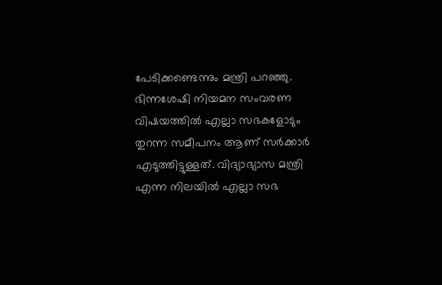പേടിക്കണ്ടെന്നും മന്ത്രി പറഞ്ഞു.
ഭിന്നശേഷി നിയമന സംവരണ വിഷയത്തിൽ എല്ലാ സഭകളോടും തുറന്ന സമീപനം ആണ് സർക്കാർ എടുത്തിട്ടുള്ളത്. വിദ്യാഭ്യാസ മന്ത്രി എന്ന നിലയിൽ എല്ലാ സഭ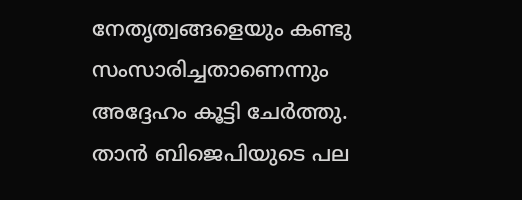നേതൃത്വങ്ങളെയും കണ്ടു സംസാരിച്ചതാണെന്നും അദ്ദേഹം കൂട്ടി ചേർത്തു. താൻ ബിജെപിയുടെ പല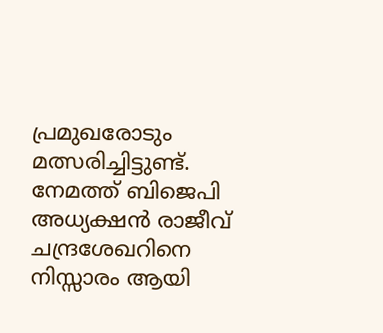പ്രമുഖരോടും മത്സരിച്ചിട്ടുണ്ട്. നേമത്ത് ബിജെപി അധ്യക്ഷൻ രാജീവ് ചന്ദ്രശേഖറിനെ നിസ്സാരം ആയി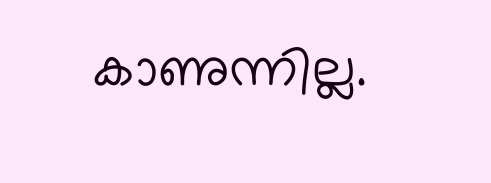കാണുന്നില്ല.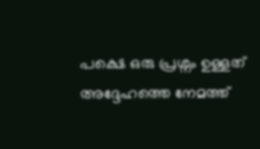പക്ഷെ ഒരു പ്രശ്നം ഉള്ളത് അദ്ദേഹത്തെ നേമത്ത്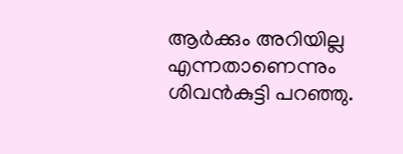ആർക്കും അറിയില്ല എന്നതാണെന്നും ശിവൻകുട്ടി പറഞ്ഞു.